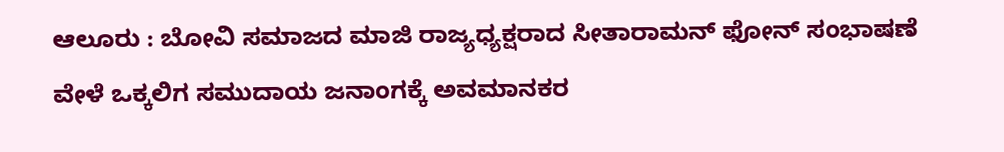ಆಲೂರು : ಬೋವಿ ಸಮಾಜದ ಮಾಜಿ ರಾಜ್ಯಧ್ಯಕ್ಷರಾದ ಸೀತಾರಾಮನ್ ಫೋನ್ ಸಂಭಾಷಣೆ ವೇಳೆ ಒಕ್ಕಲಿಗ ಸಮುದಾಯ ಜನಾಂಗಕ್ಕೆ ಅವಮಾನಕರ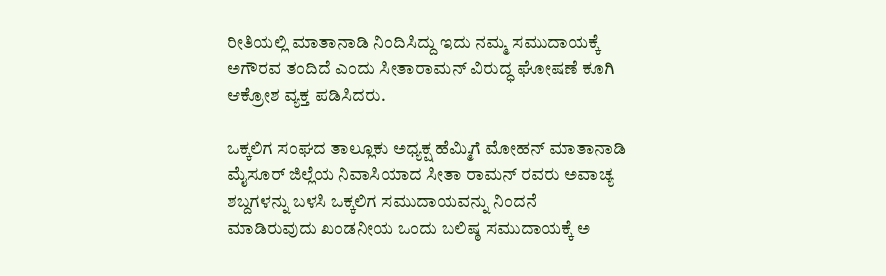ರೀತಿಯಲ್ಲಿ ಮಾತಾನಾಡಿ ನಿಂದಿಸಿದ್ದು ಇದು ನಮ್ಮ ಸಮುದಾಯಕ್ಕೆ ಅಗೌರವ ತಂದಿದೆ ಎಂದು ಸೀತಾರಾಮನ್ ವಿರುದ್ಧ ಘೋಷಣೆ ಕೂಗಿ ಆಕ್ರೋಶ ವ್ಯಕ್ತ ಪಡಿಸಿದರು.

ಒಕ್ಕಲಿಗ ಸಂಘದ ತಾಲ್ಲೂಕು ಅಧ್ಯಕ್ಷ ಹೆಮ್ಮಿಗೆ ಮೋಹನ್ ಮಾತಾನಾಡಿ ಮೈಸೂರ್ ಜಿಲ್ಲೆಯ ನಿವಾಸಿಯಾದ ಸೀತಾ ರಾಮನ್ ರವರು ಅವಾಚ್ಯ ಶಬ್ದಗಳನ್ನು ಬಳಸಿ ಒಕ್ಕಲಿಗ ಸಮುದಾಯವನ್ನು ನಿಂದನೆ ಮಾಡಿರುವುದು ಖಂಡನೀಯ ಒಂದು ಬಲಿಷ್ಠ ಸಮುದಾಯಕ್ಕೆ ಅ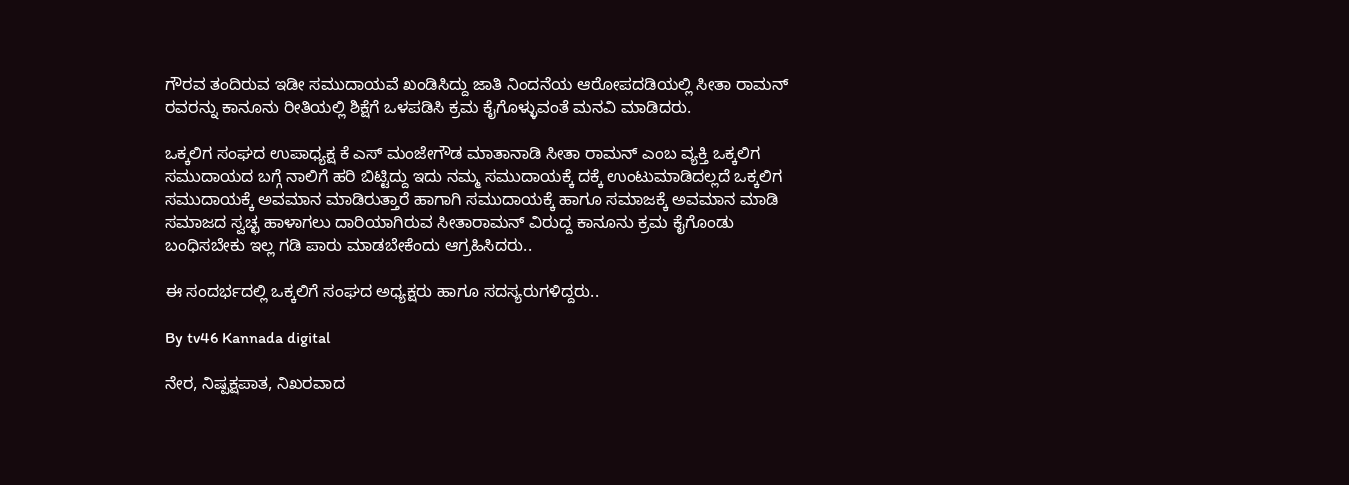ಗೌರವ ತಂದಿರುವ ಇಡೀ ಸಮುದಾಯವೆ ಖಂಡಿಸಿದ್ದು ಜಾತಿ ನಿಂದನೆಯ ಆರೋಪದಡಿಯಲ್ಲಿ ಸೀತಾ ರಾಮನ್ ರವರನ್ನು ಕಾನೂನು ರೀತಿಯಲ್ಲಿ ಶಿಕ್ಷೆಗೆ ಒಳಪಡಿಸಿ ಕ್ರಮ ಕೈಗೊಳ್ಳುವಂತೆ ಮನವಿ ಮಾಡಿದರು.

ಒಕ್ಕಲಿಗ ಸಂಘದ ಉಪಾಧ್ಯಕ್ಷ ಕೆ ಎಸ್ ಮಂಜೇಗೌಡ ಮಾತಾನಾಡಿ ಸೀತಾ ರಾಮನ್ ಎಂಬ ವ್ಯಕ್ತಿ ಒಕ್ಕಲಿಗ ಸಮುದಾಯದ ಬಗ್ಗೆ ನಾಲಿಗೆ ಹರಿ ಬಿಟ್ಟಿದ್ದು ಇದು ನಮ್ಮ ಸಮುದಾಯಕ್ಕೆ ದಕ್ಕೆ ಉಂಟುಮಾಡಿದಲ್ಲದೆ ಒಕ್ಕಲಿಗ ಸಮುದಾಯಕ್ಕೆ ಅವಮಾನ ಮಾಡಿರುತ್ತಾರೆ ಹಾಗಾಗಿ ಸಮುದಾಯಕ್ಕೆ ಹಾಗೂ ಸಮಾಜಕ್ಕೆ ಅವಮಾನ ಮಾಡಿ ಸಮಾಜದ ಸ್ವಚ್ಛ ಹಾಳಾಗಲು ದಾರಿಯಾಗಿರುವ ಸೀತಾರಾಮನ್ ವಿರುದ್ದ ಕಾನೂನು ಕ್ರಮ ಕೈಗೊಂಡು ಬಂಧಿಸಬೇಕು ಇಲ್ಲ ಗಡಿ ಪಾರು ಮಾಡಬೇಕೆಂದು ಆಗ್ರಹಿಸಿದರು..

ಈ ಸಂದರ್ಭದಲ್ಲಿ ಒಕ್ಕಲಿಗೆ ಸಂಘದ ಅಧ್ಯಕ್ಷರು ಹಾಗೂ ಸದಸ್ಯರುಗಳಿದ್ದರು..

By tv46 Kannada digital

ನೇರ, ನಿಷ್ಪಕ್ಷಪಾತ, ನಿಖರವಾದ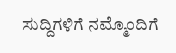ಸುದ್ದಿಗಳಿಗೆ ನಮ್ಮೊಂದಿಗೆ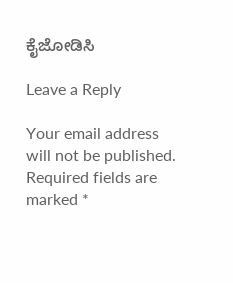ಕೈಜೋಡಿಸಿ

Leave a Reply

Your email address will not be published. Required fields are marked *